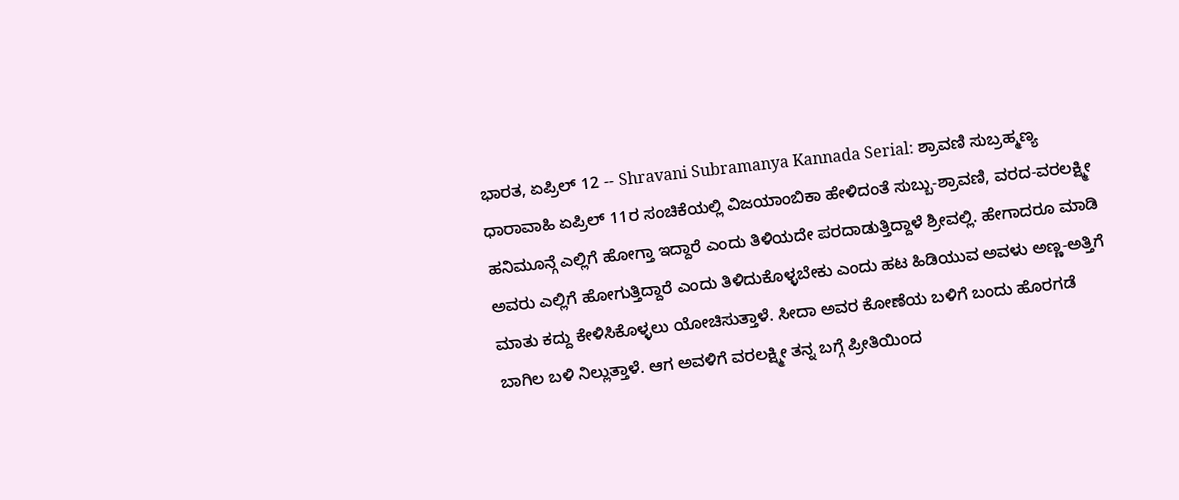ಭಾರತ, ಏಪ್ರಿಲ್ 12 -- Shravani Subramanya Kannada Serial: ಶ್ರಾವಣಿ ಸುಬ್ರಹ್ಮಣ್ಯ ಧಾರಾವಾಹಿ ಏಪ್ರಿಲ್ 11ರ ಸಂಚಿಕೆಯಲ್ಲಿ ವಿಜಯಾಂಬಿಕಾ ಹೇಳಿದಂತೆ ಸುಬ್ಬು-ಶ್ರಾವಣಿ, ವರದ-ವರಲಕ್ಷ್ಮೀ ಹನಿಮೂನ್ಗೆ ಎಲ್ಲಿಗೆ ಹೋಗ್ತಾ ಇದ್ದಾರೆ ಎಂದು ತಿಳಿಯದೇ ಪರದಾಡುತ್ತಿದ್ದಾಳೆ ಶ್ರೀವಲ್ಲಿ. ಹೇಗಾದರೂ ಮಾಡಿ ಅವರು ಎಲ್ಲಿಗೆ ಹೋಗುತ್ತಿದ್ದಾರೆ ಎಂದು ತಿಳಿದುಕೊಳ್ಳಬೇಕು ಎಂದು ಹಟ ಹಿಡಿಯುವ ಅವಳು ಅಣ್ಣ-ಅತ್ತಿಗೆ ಮಾತು ಕದ್ದು ಕೇಳಿಸಿಕೊಳ್ಳಲು ಯೋಚಿಸುತ್ತಾಳೆ. ಸೀದಾ ಅವರ ಕೋಣೆಯ ಬಳಿಗೆ ಬಂದು ಹೊರಗಡೆ ಬಾಗಿಲ ಬಳಿ ನಿಲ್ಲುತ್ತಾಳೆ. ಆಗ ಅವಳಿಗೆ ವರಲಕ್ಷ್ಮೀ ತನ್ನ ಬಗ್ಗೆ ಪ್ರೀತಿಯಿಂದ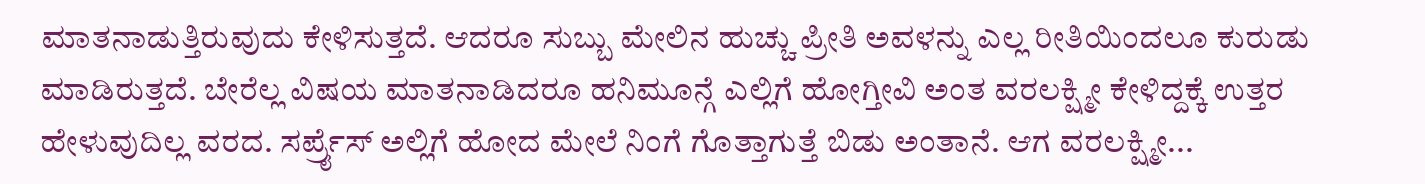ಮಾತನಾಡುತ್ತಿರುವುದು ಕೇಳಿಸುತ್ತದೆ. ಆದರೂ ಸುಬ್ಬು ಮೇಲಿನ ಹುಚ್ಚು ಪ್ರೀತಿ ಅವಳನ್ನು ಎಲ್ಲ ರೀತಿಯಿಂದಲೂ ಕುರುಡು ಮಾಡಿರುತ್ತದೆ. ಬೇರೆಲ್ಲ ವಿಷಯ ಮಾತನಾಡಿದರೂ ಹನಿಮೂನ್ಗೆ ಎಲ್ಲಿಗೆ ಹೋಗ್ತೀವಿ ಅಂತ ವರಲಕ್ಷ್ಮೀ ಕೇಳಿದ್ದಕ್ಕೆ ಉತ್ತರ ಹೇಳುವುದಿಲ್ಲ ವರದ. ಸರ್ಪ್ರೈಸ್ ಅಲ್ಲಿಗೆ ಹೋದ ಮೇಲೆ ನಿಂಗೆ ಗೊತ್ತಾಗುತ್ತೆ ಬಿಡು ಅಂತಾನೆ. ಆಗ ವರಲಕ್ಷ್ಮೀ...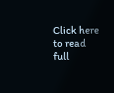Click here to read full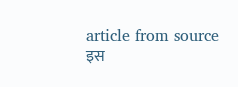article from source
इस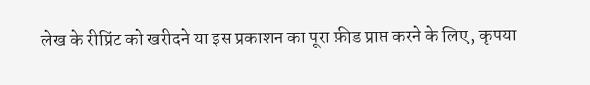लेख के रीप्रिंट को खरीदने या इस प्रकाशन का पूरा फ़ीड प्राप्त करने के लिए, कृपया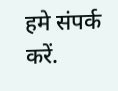हमे संपर्क करें.